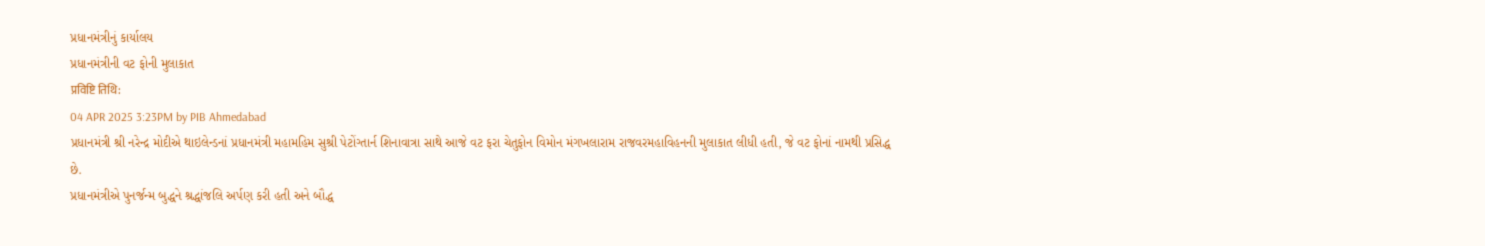પ્રધાનમંત્રીનું કાર્યાલય
પ્રધાનમંત્રીની વટ ફોની મુલાકાત
प्रविष्टि तिथि:
04 APR 2025 3:23PM by PIB Ahmedabad
પ્રધાનમંત્રી શ્રી નરેન્દ્ર મોદીએ થાઇલેન્ડનાં પ્રધાનમંત્રી મહામહિમ સુશ્રી પેટોંગ્તાર્ન શિનાવાત્રા સાથે આજે વટ ફરા ચેતુફોન વિમોન મંગખલારામ રાજવરમહાવિહનની મુલાકાત લીધી હતી, જે વટ ફોનાં નામથી પ્રસિદ્ધ છે.
પ્રધાનમંત્રીએ પુનર્જન્મ બુદ્ધને શ્રદ્ધાંજલિ અર્પણ કરી હતી અને બૌદ્ધ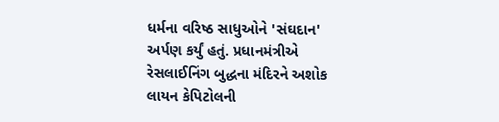ધર્મના વરિષ્ઠ સાધુઓને 'સંઘદાન' અર્પણ કર્યું હતું. પ્રધાનમંત્રીએ રેસલાઈનિંગ બુદ્ધના મંદિરને અશોક લાયન કેપિટોલની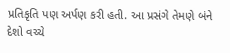પ્રતિકૃતિ પણ અર્પણ કરી હતી. આ પ્રસંગે તેમણે બંને દેશો વચ્ચે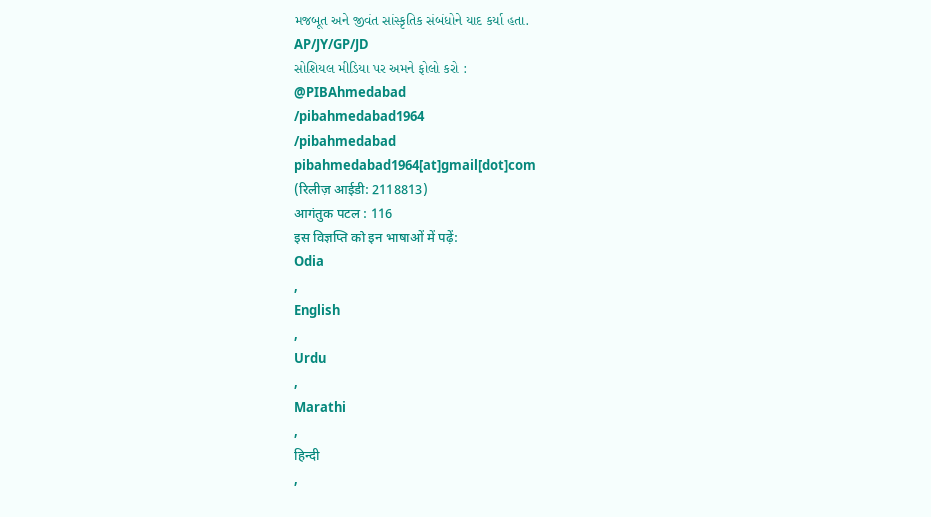મજબૂત અને જીવંત સાંસ્કૃતિક સંબંધોને યાદ કર્યા હતા.
AP/JY/GP/JD
સોશિયલ મીડિયા પર અમને ફોલો કરો :
@PIBAhmedabad
/pibahmedabad1964
/pibahmedabad
pibahmedabad1964[at]gmail[dot]com
(रिलीज़ आईडी: 2118813)
आगंतुक पटल : 116
इस विज्ञप्ति को इन भाषाओं में पढ़ें:
Odia
,
English
,
Urdu
,
Marathi
,
हिन्दी
,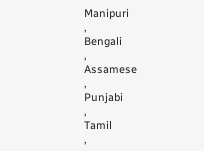Manipuri
,
Bengali
,
Assamese
,
Punjabi
,
Tamil
,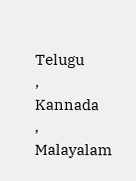Telugu
,
Kannada
,
Malayalam